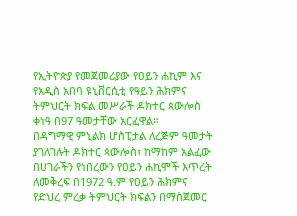የኢትዮጵያ የመጀመሪያው የዐይን ሐኪም እና የአዲስ አበባ ዩኒቨርሲቲ የዓይን ሕክምና ትምህርት ክፍል መሥራች ዶክተር ጳውሎስ ቀነዓ በ97 ዓመታቸው አርፈዋል።
በዳግማዊ ምኒልክ ሆስፒታል ለረጅም ዓመታት ያገለገሉት ዶክተር ጳውሎስ፣ ከማከም አልፈው በሀገራችን የነበረውን የዐይን ሐኪሞች እጥረት ለመቅረፍ በ1972 ዓ.ም የዐይን ሕክምና የድህረ ምረቃ ትምህርት ክፍልን በማስጀመር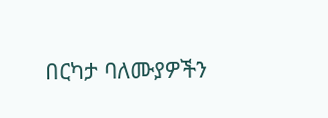በርካታ ባለሙያዎችን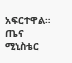አፍርተዋል።
ጤና ሚኒስቴር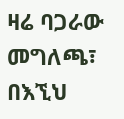ዛሬ ባጋራው መግለጫ፣ በእኚህ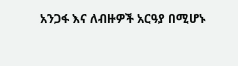አንጋፋ እና ለብዙዎች አርዓያ በሚሆኑ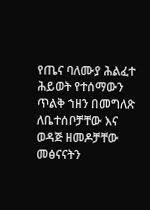የጤና ባለሙያ ሕልፈተ ሕይወት የተሰማውን ጥልቅ ኀዘን በመግለጽ ለቤተሰቦቻቸው እና ወዳጅ ዘመዶቻቸው መፅናናትን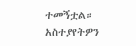ተመኝቷል።
አስተያየትዎን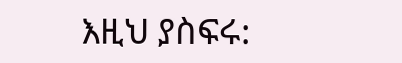እዚህ ያስፍሩ: